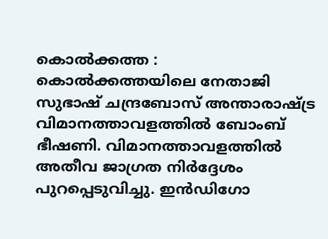കൊൽക്കത്ത : കൊൽക്കത്തയിലെ നേതാജി സുഭാഷ് ചന്ദ്രബോസ് അന്താരാഷ്ട്ര വിമാനത്താവളത്തിൽ ബോംബ് ഭീഷണി. വിമാനത്താവളത്തിൽ അതീവ ജാഗ്രത നിർദ്ദേശം പുറപ്പെടുവിച്ചു. ഇൻഡിഗോ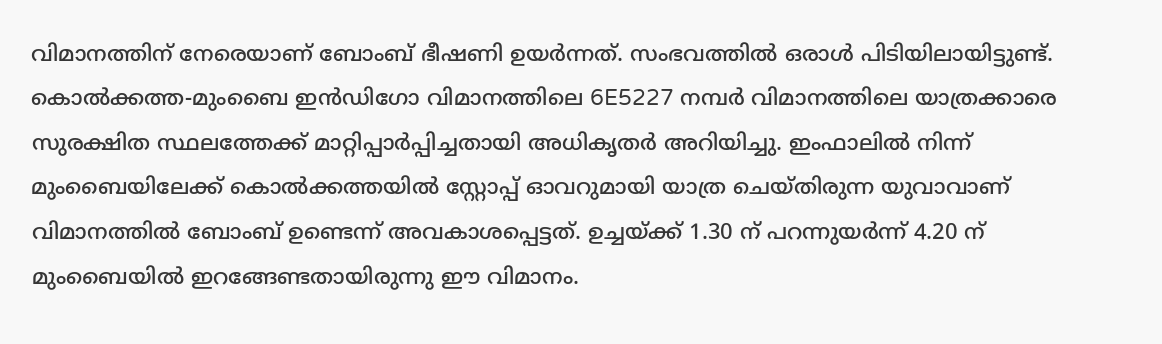വിമാനത്തിന് നേരെയാണ് ബോംബ് ഭീഷണി ഉയർന്നത്. സംഭവത്തിൽ ഒരാൾ പിടിയിലായിട്ടുണ്ട്. കൊൽക്കത്ത-മുംബൈ ഇൻഡിഗോ വിമാനത്തിലെ 6E5227 നമ്പർ വിമാനത്തിലെ യാത്രക്കാരെ സുരക്ഷിത സ്ഥലത്തേക്ക് മാറ്റിപ്പാർപ്പിച്ചതായി അധികൃതർ അറിയിച്ചു. ഇംഫാലിൽ നിന്ന് മുംബൈയിലേക്ക് കൊൽക്കത്തയിൽ സ്റ്റോപ്പ് ഓവറുമായി യാത്ര ചെയ്തിരുന്ന യുവാവാണ് വിമാനത്തിൽ ബോംബ് ഉണ്ടെന്ന് അവകാശപ്പെട്ടത്. ഉച്ചയ്ക്ക് 1.30 ന് പറന്നുയർന്ന് 4.20 ന് മുംബൈയിൽ ഇറങ്ങേണ്ടതായിരുന്നു ഈ വിമാനം.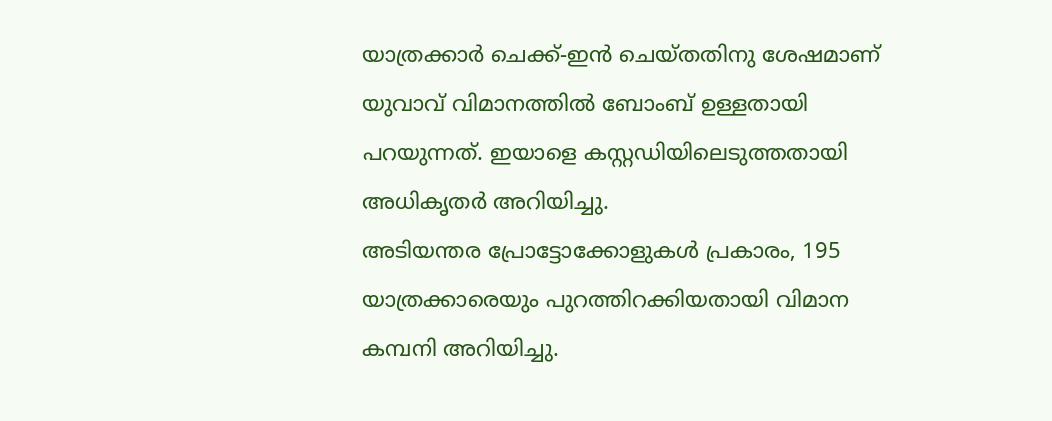യാത്രക്കാർ ചെക്ക്-ഇൻ ചെയ്തതിനു ശേഷമാണ് യുവാവ് വിമാനത്തിൽ ബോംബ് ഉള്ളതായി പറയുന്നത്. ഇയാളെ കസ്റ്റഡിയിലെടുത്തതായി അധികൃതർ അറിയിച്ചു.
അടിയന്തര പ്രോട്ടോക്കോളുകൾ പ്രകാരം, 195 യാത്രക്കാരെയും പുറത്തിറക്കിയതായി വിമാന കമ്പനി അറിയിച്ചു.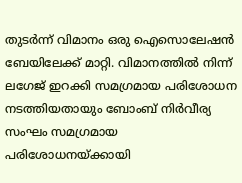തുടർന്ന് വിമാനം ഒരു ഐസൊലേഷൻ ബേയിലേക്ക് മാറ്റി. വിമാനത്തിൽ നിന്ന് ലഗേജ് ഇറക്കി സമഗ്രമായ പരിശോധന നടത്തിയതായും ബോംബ് നിർവീര്യ സംഘം സമഗ്രമായ പരിശോധനയ്ക്കായി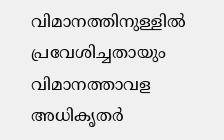വിമാനത്തിനുള്ളിൽ പ്രവേശിച്ചതായും വിമാനത്താവള അധികൃതർ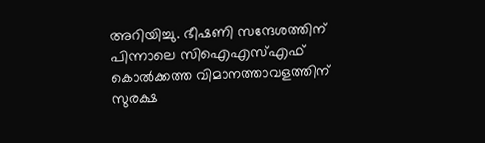അറിയിച്ചു. ഭീഷണി സന്ദേശത്തിന് പിന്നാലെ സിഐഎസ്എഫ് കൊൽക്കത്ത വിമാനത്താവളത്തിന് സുരക്ഷ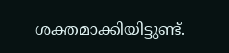ശക്തമാക്കിയിട്ടുണ്ട്.